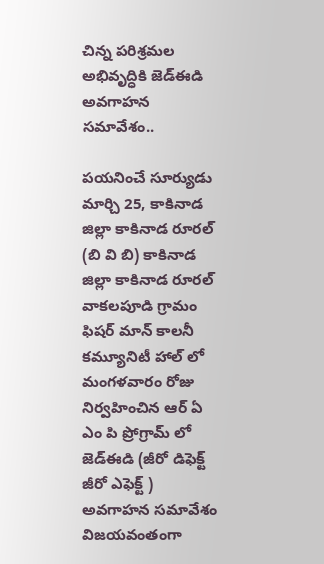చిన్న పరిశ్రమల అభివృద్ధికి జెడ్ఈడి అవగాహన సమావేశం..

పయనించే సూర్యుడు మార్చి 25, కాకినాడ జిల్లా కాకినాడ రూరల్ (బి వి బి) కాకినాడ జిల్లా కాకినాడ రూరల్ వాకలపూడి గ్రామం ఫిషర్ మాన్ కాలనీ కమ్యూనిటీ హాల్ లో మంగళవారం రోజు నిర్వహించిన ఆర్ ఏ ఎం పి ప్రోగ్రామ్ లో జెడ్ఈడి (జీరో డిఫెక్ట్ జీరో ఎఫెక్ట్ ) అవగాహన సమావేశం విజయవంతంగా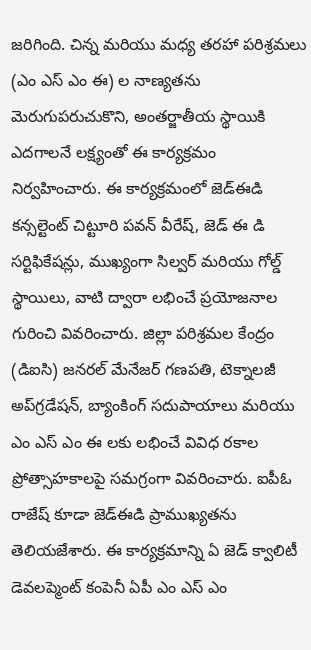జరిగింది. చిన్న మరియు మధ్య తరహా పరిశ్రమలు (ఎం ఎస్ ఎం ఈ) ల నాణ్యతను మెరుగుపరుచుకొని, అంతర్జాతీయ స్థాయికి ఎదగాలనే లక్ష్యంతో ఈ కార్యక్రమం నిర్వహించారు. ఈ కార్యక్రమంలో జెడ్ఈడి కన్సల్టెంట్ చిట్టూరి పవన్ వీరేష్, జెడ్ ఈ డి సర్టిఫికేషన్లు, ముఖ్యంగా సిల్వర్ మరియు గోల్డ్ స్థాయిలు, వాటి ద్వారా లభించే ప్రయోజనాల గురించి వివరించారు. జిల్లా పరిశ్రమల కేంద్రం (డిఐసి) జనరల్ మేనేజర్ గణపతి, టెక్నాలజీ అప్‌గ్రడేషన్, బ్యాంకింగ్ సదుపాయాలు మరియు ఎం ఎస్ ఎం ఈ లకు లభించే వివిధ రకాల ప్రోత్సాహకాలపై సమగ్రంగా వివరించారు. ఐపీఓ రాజేష్ కూడా జెడ్ఈడి ప్రాముఖ్యతను తెలియజేశారు. ఈ కార్యక్రమాన్ని ఏ జెడ్ క్వాలిటీ డెవలప్మెంట్ కంపెనీ ఏపీ ఎం ఎస్ ఎం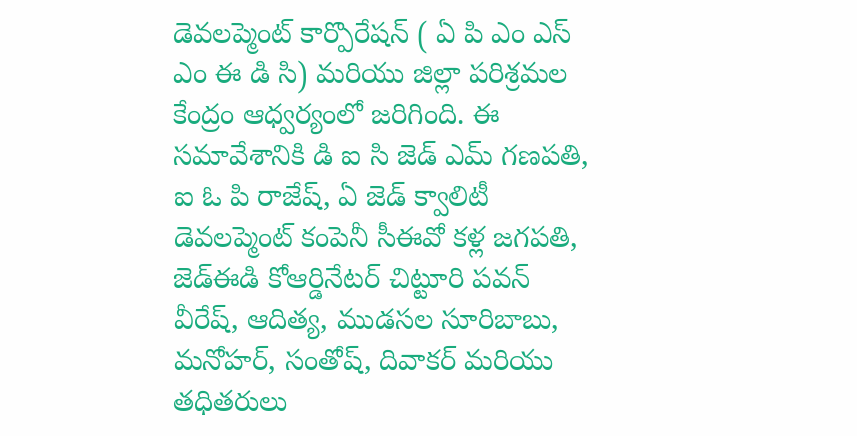డెవలప్మెంట్ కార్పొరేషన్ ( ఏ పి ఎం ఎస్ ఎం ఈ డి సి) మరియు జిల్లా పరిశ్రమల కేంద్రం ఆధ్వర్యంలో జరిగింది. ఈ సమావేశానికి డి ఐ సి జెడ్ ఎమ్ గణపతి, ఐ ఓ పి రాజేష్, ఏ జెడ్ క్వాలిటీ డెవలప్మెంట్ కంపెనీ సీఈవో కళ్ల జగపతి, జెడ్ఈడి కోఆర్డినేటర్ చిట్టూరి పవన్ వీరేష్, ఆదిత్య, ముడసల సూరిబాబు, మనోహర్, సంతోష్, దివాకర్ మరియు తధితరులు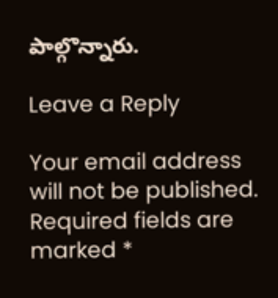పాల్గొన్నారు.

Leave a Reply

Your email address will not be published. Required fields are marked *